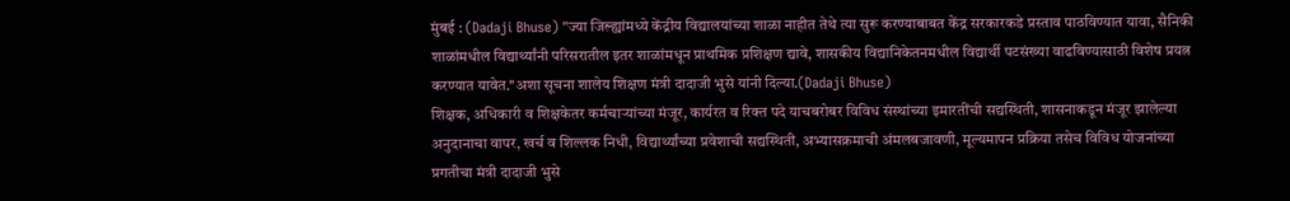मुंबई : (Dadaji Bhuse) "ज्या जिल्ह्यांमध्ये केंद्रीय विद्यालयांच्या शाळा नाहीत तेथे त्या सुरू करण्याबाबत केंद्र सरकारकडे प्रस्ताव पाठविण्यात यावा, सैनिकी शाळांमधील विद्यार्थ्यांनी परिसरातील इतर शाळांमधून प्राथमिक प्रशिक्षण द्यावे, शासकीय विद्यानिकेतनमधील विद्यार्थी पटसंख्या वाढविण्यासाठी विशेष प्रयत्न करण्यात यावेत."अशा सूचना शालेय शिक्षण मंत्री दादाजी भुसे यांनी दिल्या.(Dadaji Bhuse)
शिक्षक, अधिकारी व शिक्षकेतर कर्मचाऱ्यांच्या मंजूर, कार्यरत व रिक्त पदे याचबरोबर विविध संस्थांच्या इमारतींची सद्यस्थिती, शासनाकडून मंजूर झालेल्या अनुदानाचा वापर, खर्च व शिल्लक निधी, विद्यार्थ्यांच्या प्रवेशाची सद्यस्थिती, अभ्यासक्रमाची अंमलबजावणी, मूल्यमापन प्रक्रिया तसेच विविध योजनांच्या प्रगतीचा मंत्री दादाजी भुसे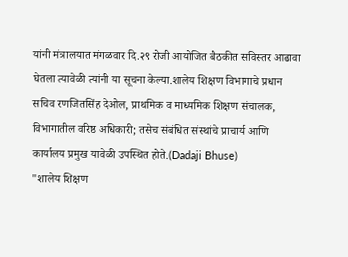यांनी मंत्रालयात मंगळवार दि.२९ रोजी आयोजित बैठकीत सविस्तर आढावा घेतला त्यावेळी त्यांनी या सूचना केल्या.शालेय शिक्षण विभागाचे प्रधान सचिव रणजितसिंह देओल, प्राथमिक व माध्यमिक शिक्षण संचालक, विभागातील वरिष्ठ अधिकारी; तसेच संबंधित संस्थांचे प्राचार्य आणि कार्यालय प्रमुख यावेळी उपस्थित होते.(Dadaji Bhuse)
"शालेय शिक्षण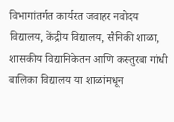विभागांतर्गत कार्यरत जवाहर नवोदय विद्यालय, केंद्रीय विद्यालय, सैनिकी शाळा, शासकीय विद्यानिकेतन आणि कस्तुरबा गांधी बालिका विद्यालय या शाळांमधून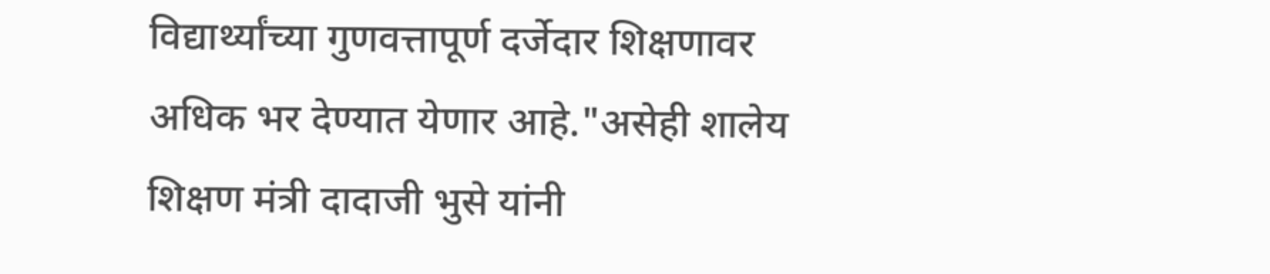विद्यार्थ्यांच्या गुणवत्तापूर्ण दर्जेदार शिक्षणावर अधिक भर देण्यात येणार आहे."असेही शालेय शिक्षण मंत्री दादाजी भुसे यांनी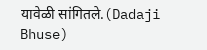यावेळी सांगितले.(Dadaji Bhuse)